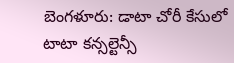బెంగళూరు: డాటా చోరీ కేసులో టాటా కన్సల్టెన్సీ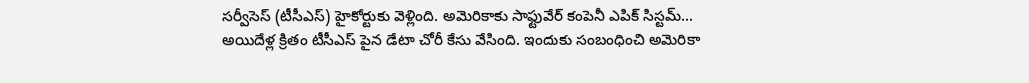సర్వీసెస్ (టీసీఎస్) హైకోర్టుకు వెళ్లింది. అమెరికాకు సాఫ్టువేర్ కంపెనీ ఎపిక్ సిస్టమ్... అయిదేళ్ల క్రితం టీసీఎస్ పైన డేటా చోరీ కేసు వేసింది. ఇందుకు సంబంధించి అమెరికా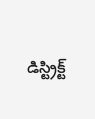డిస్ట్రిక్ట్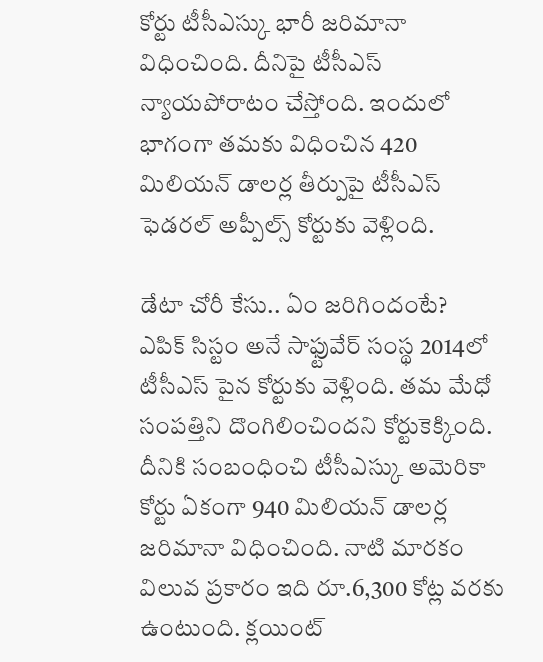కోర్టు టీసీఎస్కు భారీ జరిమానా విధించింది. దీనిపై టీసీఎస్ న్యాయపోరాటం చేస్తోంది. ఇందులో భాగంగా తమకు విధించిన 420 మిలియన్ డాలర్ల తీర్పుపై టీసీఎస్ ఫెడరల్ అప్పీల్స్ కోర్టుకు వెళ్లింది.

డేటా చోరీ కేసు.. ఏం జరిగిందంటే?
ఎపిక్ సిస్టం అనే సాఫ్టువేర్ సంస్థ 2014లో టీసీఎస్ పైన కోర్టుకు వెళ్లింది. తమ మేధో సంపత్తిని దొంగిలించిందని కోర్టుకెక్కింది. దీనికి సంబంధించి టీసీఎస్కు అమెరికా కోర్టు ఏకంగా 940 మిలియన్ డాలర్ల జరిమానా విధించింది. నాటి మారకం విలువ ప్రకారం ఇది రూ.6,300 కోట్ల వరకు ఉంటుంది. క్లయింట్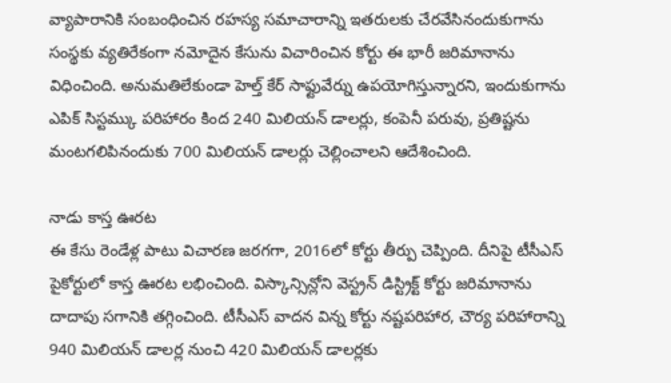వ్యాపారానికి సంబంధించిన రహస్య సమాచారాన్ని ఇతరులకు చేరవేసినందుకుగాను సంస్థకు వ్యతిరేకంగా నమోదైన కేసును విచారించిన కోర్టు ఈ భారీ జరిమానాను విధించింది. అనుమతిలేకుండా హెల్త్ కేర్ సాఫ్టువేర్ను ఉపయోగిస్తున్నారని, ఇందుకుగాను ఎపిక్ సిస్టమ్కు పరిహారం కింద 240 మిలియన్ డాలర్లు, కంపెనీ పరువు, ప్రతిష్టను మంటగలిపినందుకు 700 మిలియన్ డాలర్లు చెల్లించాలని ఆదేశించింది.

నాడు కాస్త ఊరట
ఈ కేసు రెండేళ్ల పాటు విచారణ జరగగా, 2016లో కోర్టు తీర్పు చెప్పింది. దీనిపై టీసీఎస్ పైకోర్టులో కాస్త ఊరట లభించింది. విస్కాన్సిన్లోని వెస్ట్రన్ డిస్ట్రిక్ట్ కోర్టు జరిమానాను దాదాపు సగానికి తగ్గించింది. టీసీఎస్ వాదన విన్న కోర్టు నష్టపరిహార, చౌర్య పరిహారాన్ని 940 మిలియన్ డాలర్ల నుంచి 420 మిలియన్ డాలర్లకు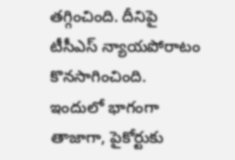తగ్గించింది. దీనిపై టీసీఎస్ న్యాయపోరాటం కొనసాగించింది. ఇందులో భాగంగా తాజాగా, పైకోర్టుకు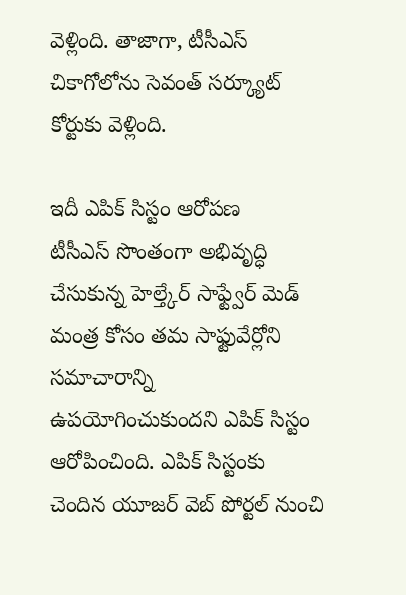వెళ్లింది. తాజాగా, టీసీఎస్ చికాగోలోను సెవంత్ సర్క్యూట్ కోర్టుకు వెళ్లింది.

ఇదీ ఎపిక్ సిస్టం ఆరోపణ
టీసీఎస్ సొంతంగా అభివృద్ధి చేసుకున్న హెల్త్కేర్ సాఫ్ట్వేర్ మెడ్ మంత్ర కోసం తమ సాఫ్టువేర్లోని సమాచారాన్ని ఉపయోగించుకుందని ఎపిక్ సిస్టం ఆరోపించింది. ఎపిక్ సిస్టంకు చెందిన యూజర్ వెబ్ పోర్టల్ నుంచి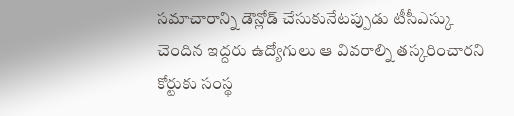సమాచారాన్ని డౌన్లోడ్ చేసుకునేటప్పుడు టీసీఎస్కు చెందిన ఇద్దరు ఉద్యోగులు ఆ వివరాల్ని తస్కరించారని కోర్టుకు సంస్థ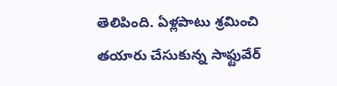తెలిపింది. ఏళ్లపాటు శ్రమించి తయారు చేసుకున్న సాఫ్టువేర్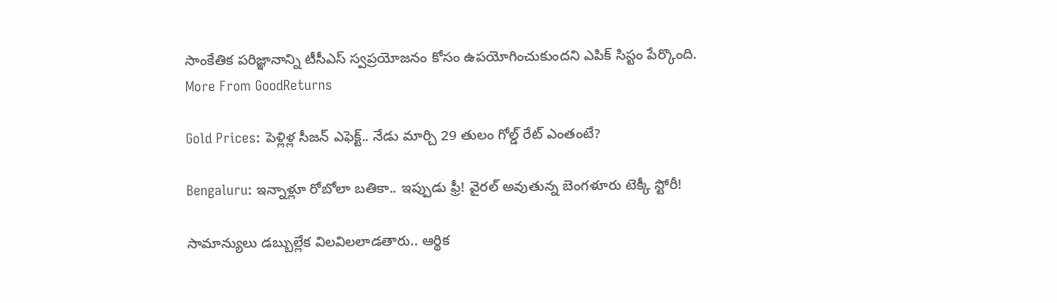సాంకేతిక పరిజ్ఞానాన్ని టీసీఎస్ స్వప్రయోజనం కోసం ఉపయోగించుకుందని ఎపిక్ సిస్టం పేర్కొంది.
More From GoodReturns

Gold Prices: పెళ్లిళ్ల సీజన్ ఎఫెక్ట్.. నేడు మార్చి 29 తులం గోల్డ్ రేట్ ఎంతంటే?

Bengaluru: ఇన్నాళ్లూ రోబోలా బతికా.. ఇప్పుడు ఫ్రీ! వైరల్ అవుతున్న బెంగళూరు టెక్కీ స్టోరీ!

సామాన్యులు డబ్బుల్లేక విలవిలలాడతారు.. ఆర్థిక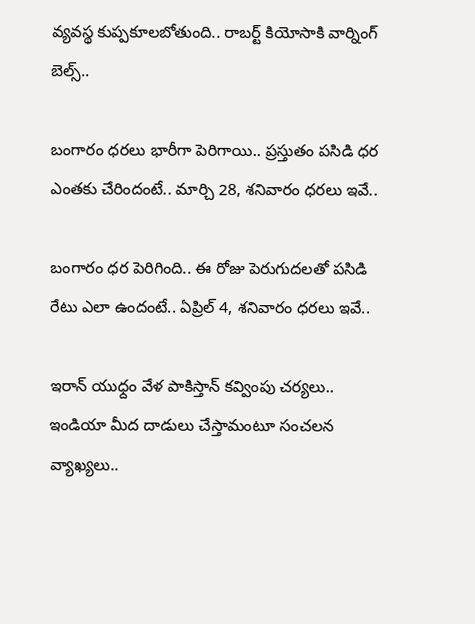వ్యవస్థ కుప్పకూలబోతుంది.. రాబర్ట్ కియోసాకి వార్నింగ్ బెల్స్..

బంగారం ధరలు భారీగా పెరిగాయి.. ప్రస్తుతం పసిడి ధర ఎంతకు చేరిందంటే.. మార్చి 28, శనివారం ధరలు ఇవే..

బంగారం ధర పెరిగింది.. ఈ రోజు పెరుగుదలతో పసిడి రేటు ఎలా ఉందంటే.. ఏప్రిల్ 4, శనివారం ధరలు ఇవే..

ఇరాన్ యుధ్దం వేళ పాకిస్తాన్ కవ్వింపు చర్యలు.. ఇండియా మీద దాడులు చేస్తామంటూ సంచలన వ్యాఖ్యలు..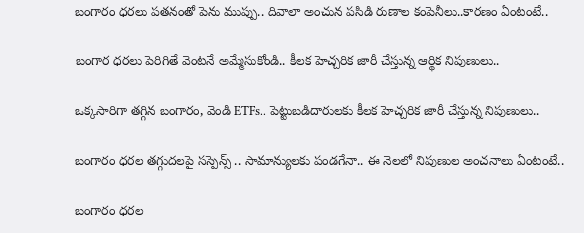బంగారం ధరలు పతనంతో పెను ముప్పు.. దివాలా అంచున పసిడి రుణాల కంపెనీలు..కారణం ఏంటంటే..

బంగార ధరలు పెరిగితే వెంటనే అమ్మేసుకోండి.. కీలక హెచ్చరిక జారీ చేస్తున్న ఆర్థిక నిపుణులు..

ఒక్కసారిగా తగ్గిన బంగారం, వెండి ETFs.. పెట్టుబడిదారులకు కీలక హెచ్చరిక జారీ చేస్తున్న నిపుణులు..

బంగారం ధరల తగ్గుదలపై సస్పెన్స్ .. సామాన్యులకు పండగేనా.. ఈ నెలలో నిపుణుల అంచనాలు ఏంటంటే..

బంగారం ధరల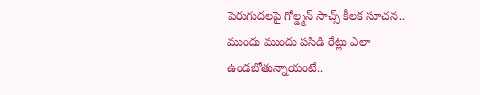పెరుగుదలపై గోల్డ్మన్ సాచ్స్ కీలక సూచన.. ముందు ముందు పసిడి రేట్లు ఎలా ఉండబోతున్నాయంటే..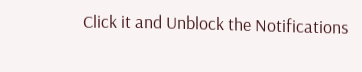Click it and Unblock the Notifications